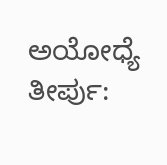ಅಯೋಧ್ಯೆ ತೀರ್ಪು: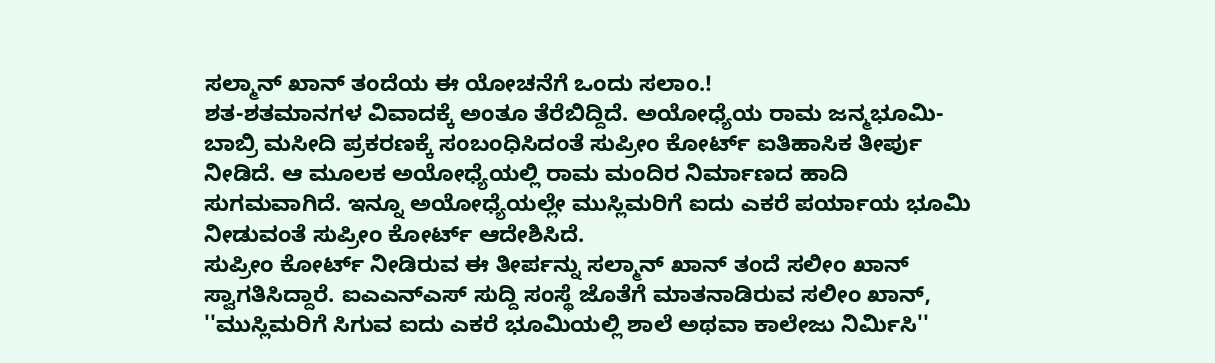ಸಲ್ಮಾನ್ ಖಾನ್ ತಂದೆಯ ಈ ಯೋಚನೆಗೆ ಒಂದು ಸಲಾಂ.!
ಶತ-ಶತಮಾನಗಳ ವಿವಾದಕ್ಕೆ ಅಂತೂ ತೆರೆಬಿದ್ದಿದೆ. ಅಯೋಧ್ಯೆಯ ರಾಮ ಜನ್ಮಭೂಮಿ-ಬಾಬ್ರಿ ಮಸೀದಿ ಪ್ರಕರಣಕ್ಕೆ ಸಂಬಂಧಿಸಿದಂತೆ ಸುಪ್ರೀಂ ಕೋರ್ಟ್ ಐತಿಹಾಸಿಕ ತೀರ್ಪು ನೀಡಿದೆ. ಆ ಮೂಲಕ ಅಯೋಧ್ಯೆಯಲ್ಲಿ ರಾಮ ಮಂದಿರ ನಿರ್ಮಾಣದ ಹಾದಿ ಸುಗಮವಾಗಿದೆ. ಇನ್ನೂ ಅಯೋಧ್ಯೆಯಲ್ಲೇ ಮುಸ್ಲಿಮರಿಗೆ ಐದು ಎಕರೆ ಪರ್ಯಾಯ ಭೂಮಿ ನೀಡುವಂತೆ ಸುಪ್ರೀಂ ಕೋರ್ಟ್ ಆದೇಶಿಸಿದೆ.
ಸುಪ್ರೀಂ ಕೋರ್ಟ್ ನೀಡಿರುವ ಈ ತೀರ್ಪನ್ನು ಸಲ್ಮಾನ್ ಖಾನ್ ತಂದೆ ಸಲೀಂ ಖಾನ್ ಸ್ವಾಗತಿಸಿದ್ದಾರೆ. ಐಎಎನ್ಎಸ್ ಸುದ್ದಿ ಸಂಸ್ಥೆ ಜೊತೆಗೆ ಮಾತನಾಡಿರುವ ಸಲೀಂ ಖಾನ್, ''ಮುಸ್ಲಿಮರಿಗೆ ಸಿಗುವ ಐದು ಎಕರೆ ಭೂಮಿಯಲ್ಲಿ ಶಾಲೆ ಅಥವಾ ಕಾಲೇಜು ನಿರ್ಮಿಸಿ''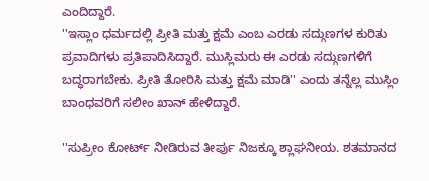ಎಂದಿದ್ದಾರೆ.
''ಇಸ್ಲಾಂ ಧರ್ಮದಲ್ಲಿ ಪ್ರೀತಿ ಮತ್ತು ಕ್ಷಮೆ ಎಂಬ ಎರಡು ಸದ್ಗುಣಗಳ ಕುರಿತು ಪ್ರವಾದಿಗಳು ಪ್ರತಿಪಾದಿಸಿದ್ದಾರೆ. ಮುಸ್ಲಿಮರು ಈ ಎರಡು ಸದ್ಗುಣಗಳಿಗೆ ಬದ್ಧರಾಗಬೇಕು. ಪ್ರೀತಿ ತೋರಿಸಿ ಮತ್ತು ಕ್ಷಮೆ ಮಾಡಿ'' ಎಂದು ತನ್ನೆಲ್ಲ ಮುಸ್ಲಿಂ ಬಾಂಧವರಿಗೆ ಸಲೀಂ ಖಾನ್ ಹೇಳಿದ್ದಾರೆ.

''ಸುಪ್ರೀಂ ಕೋರ್ಟ್ ನೀಡಿರುವ ತೀರ್ಪು ನಿಜಕ್ಕೂ ಶ್ಲಾಘನೀಯ. ಶತಮಾನದ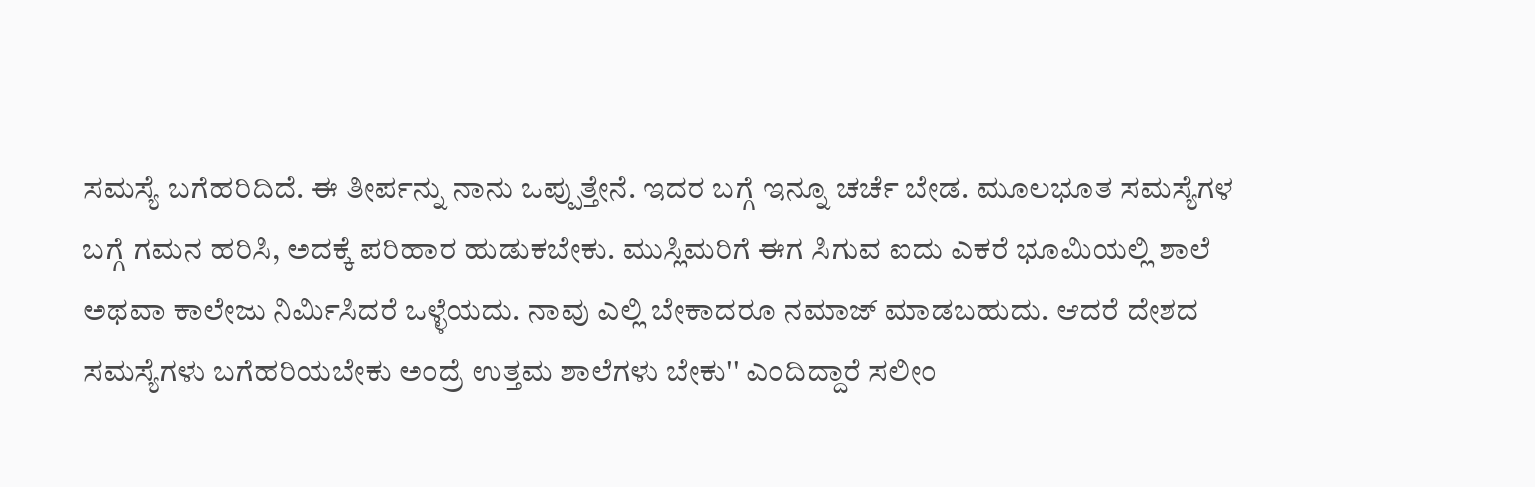ಸಮಸ್ಯೆ ಬಗೆಹರಿದಿದೆ. ಈ ತೀರ್ಪನ್ನು ನಾನು ಒಪ್ಪುತ್ತೇನೆ. ಇದರ ಬಗ್ಗೆ ಇನ್ನೂ ಚರ್ಚೆ ಬೇಡ. ಮೂಲಭೂತ ಸಮಸ್ಯೆಗಳ ಬಗ್ಗೆ ಗಮನ ಹರಿಸಿ, ಅದಕ್ಕೆ ಪರಿಹಾರ ಹುಡುಕಬೇಕು. ಮುಸ್ಲಿಮರಿಗೆ ಈಗ ಸಿಗುವ ಐದು ಎಕರೆ ಭೂಮಿಯಲ್ಲಿ ಶಾಲೆ ಅಥವಾ ಕಾಲೇಜು ನಿರ್ಮಿಸಿದರೆ ಒಳ್ಳೆಯದು. ನಾವು ಎಲ್ಲಿ ಬೇಕಾದರೂ ನಮಾಜ್ ಮಾಡಬಹುದು. ಆದರೆ ದೇಶದ ಸಮಸ್ಯೆಗಳು ಬಗೆಹರಿಯಬೇಕು ಅಂದ್ರೆ ಉತ್ತಮ ಶಾಲೆಗಳು ಬೇಕು'' ಎಂದಿದ್ದಾರೆ ಸಲೀಂ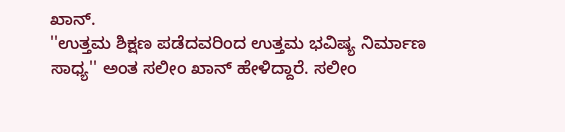ಖಾನ್.
''ಉತ್ತಮ ಶಿಕ್ಷಣ ಪಡೆದವರಿಂದ ಉತ್ತಮ ಭವಿಷ್ಯ ನಿರ್ಮಾಣ ಸಾಧ್ಯ'' ಅಂತ ಸಲೀಂ ಖಾನ್ ಹೇಳಿದ್ದಾರೆ. ಸಲೀಂ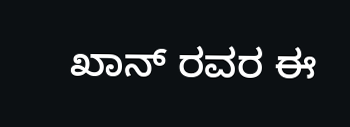ಖಾನ್ ರವರ ಈ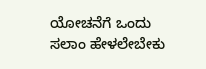ಯೋಚನೆಗೆ ಒಂದು ಸಲಾಂ ಹೇಳಲೇಬೇಕು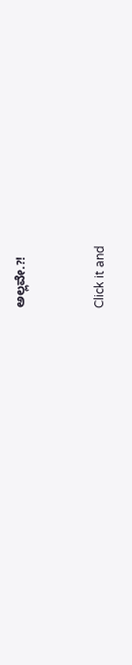ಅಲ್ಲವೇ.?!


Click it and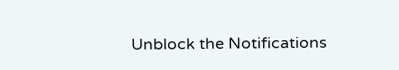Unblock the Notifications